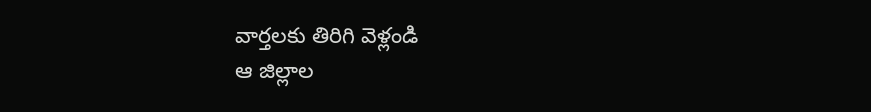వార్తలకు తిరిగి వెళ్లండి
ఆ జిల్లాల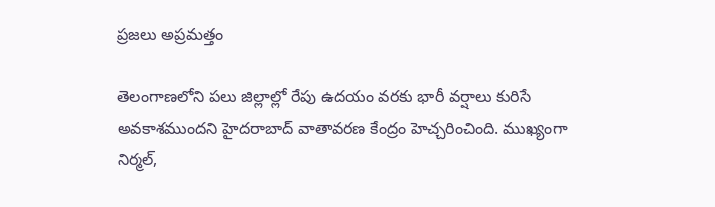ప్రజలు అప్రమత్తం

తెలంగాణలోని పలు జిల్లాల్లో రేపు ఉదయం వరకు భారీ వర్షాలు కురిసే అవకాశముందని హైదరాబాద్ వాతావరణ కేంద్రం హెచ్చరించింది. ముఖ్యంగా నిర్మల్,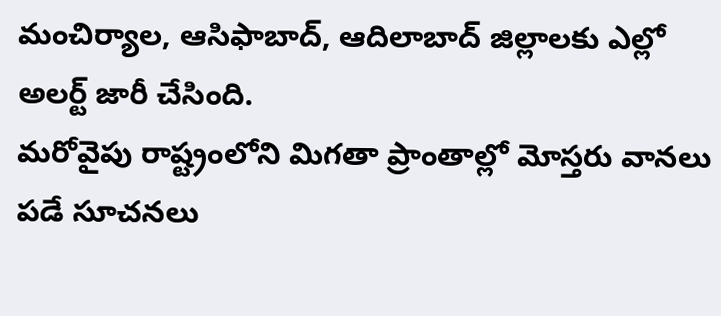మంచిర్యాల, ఆసిఫాబాద్, ఆదిలాబాద్ జిల్లాలకు ఎల్లో అలర్ట్ జారీ చేసింది.
మరోవైపు రాష్ట్రంలోని మిగతా ప్రాంతాల్లో మోస్తరు వానలు పడే సూచనలు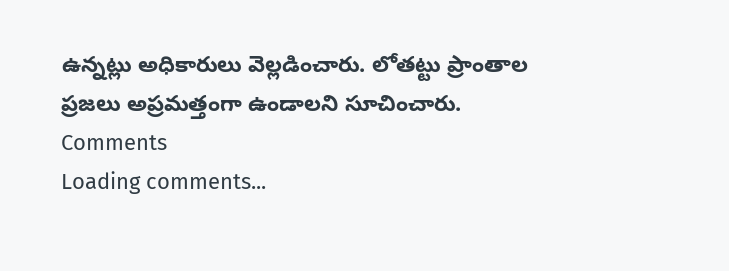ఉన్నట్లు అధికారులు వెల్లడించారు. లోతట్టు ప్రాంతాల ప్రజలు అప్రమత్తంగా ఉండాలని సూచించారు.
Comments
Loading comments...